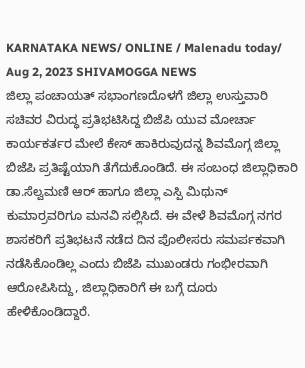KARNATAKA NEWS/ ONLINE / Malenadu today/ Aug 2, 2023 SHIVAMOGGA NEWS
ಜಿಲ್ಲಾ ಪಂಚಾಯತ್ ಸಭಾಂಗಣದೊಳಗೆ ಜಿಲ್ಲಾ ಉಸ್ತುವಾರಿ ಸಚಿವರ ವಿರುದ್ಧ ಪ್ರತಿಭಟಿಸಿದ್ದ ಬಿಜೆಪಿ ಯುವ ಮೋರ್ಚಾ ಕಾರ್ಯಕರ್ತರ ಮೇಲೆ ಕೇಸ್ ಹಾಕಿರುವುದನ್ನ ಶಿವಮೊಗ್ಗ ಜಿಲ್ಲಾ ಬಿಜೆಪಿ ಪ್ರತಿಷ್ಟೆಯಾಗಿ ತೆಗೆದುಕೊಂಡಿದೆ. ಈ ಸಂಬಂಧ ಜಿಲ್ಲಾಧಿಕಾರಿ ಡಾ.ಸೆಲ್ವಮಣಿ ಆರ್ ಹಾಗೂ ಜಿಲ್ಲಾ ಎಸ್ಪಿ ಮಿಥುನ್ ಕುಮಾರ್ರವರಿಗೂ ಮನವಿ ಸಲ್ಲಿಸಿದೆ. ಈ ವೇಳೆ ಶಿವಮೊಗ್ಗ ನಗರ ಶಾಸಕರಿಗೆ ಪ್ರತಿಭಟನೆ ನಡೆದ ದಿನ ಪೊಲೀಸರು ಸಮರ್ಪಕವಾಗಿ ನಡೆಸಿಕೊಂಡಿಲ್ಲ ಎಂದು ಬಿಜೆಪಿ ಮುಖಂಡರು ಗಂಭೀರವಾಗಿ ಆರೋಪಿಸಿದ್ದು, ಜಿಲ್ಲಾಧಿಕಾರಿಗೆ ಈ ಬಗ್ಗೆ ದೂರು ಹೇಳಿಕೊಂಡಿದ್ದಾರೆ.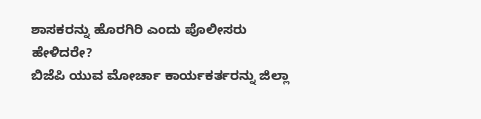ಶಾಸಕರನ್ನು ಹೊರಗಿರಿ ಎಂದು ಪೊಲೀಸರು ಹೇಳಿದರೇ?
ಬಿಜೆಪಿ ಯುವ ಮೋರ್ಚಾ ಕಾರ್ಯಕರ್ತರನ್ನು ಜಿಲ್ಲಾ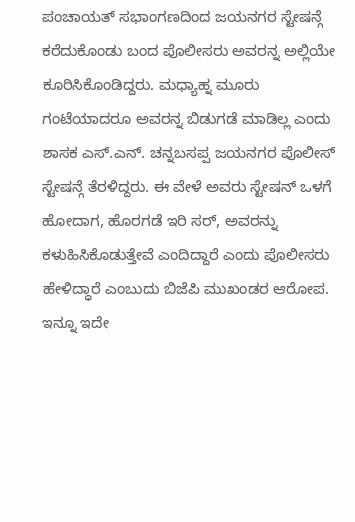ಪಂಚಾಯತ್ ಸಭಾಂಗಣದಿಂದ ಜಯನಗರ ಸ್ಟೇಷನ್ಗೆ ಕರೆದುಕೊಂಡು ಬಂದ ಪೊಲೀಸರು ಅವರನ್ನ ಅಲ್ಲಿಯೇ ಕೂರಿಸಿಕೊಂಡಿದ್ದರು. ಮಧ್ಯಾಹ್ನ ಮೂರು ಗಂಟೆಯಾದರೂ ಅವರನ್ನ ಬಿಡುಗಡೆ ಮಾಡಿಲ್ಲ ಎಂದು ಶಾಸಕ ಎಸ್.ಎನ್. ಚನ್ನಬಸಪ್ಪ ಜಯನಗರ ಪೊಲೀಸ್ ಸ್ಟೇಷನ್ಗೆ ತೆರಳಿದ್ದರು. ಈ ವೇಳೆ ಅವರು ಸ್ಟೇಷನ್ ಒಳಗೆ ಹೋದಾಗ, ಹೊರಗಡೆ ಇರಿ ಸರ್, ಅವರನ್ನು ಕಳುಹಿಸಿಕೊಡುತ್ತೇವೆ ಎಂದಿದ್ದಾರೆ ಎಂದು ಪೊಲೀಸರು ಹೇಳಿದ್ಧಾರೆ ಎಂಬುದು ಬಿಜೆಪಿ ಮುಖಂಡರ ಆರೋಪ. ಇನ್ನೂ ಇದೇ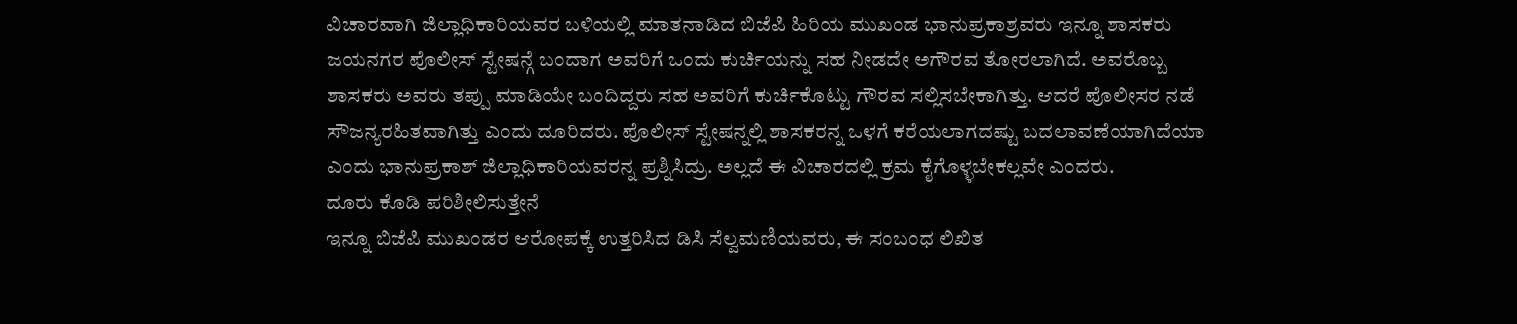ವಿಚಾರವಾಗಿ ಜಿಲ್ಲಾಧಿಕಾರಿಯವರ ಬಳಿಯಲ್ಲಿ ಮಾತನಾಡಿದ ಬಿಜೆಪಿ ಹಿರಿಯ ಮುಖಂಡ ಭಾನುಪ್ರಕಾಶ್ರವರು ಇನ್ನೂ ಶಾಸಕರು ಜಯನಗರ ಪೊಲೀಸ್ ಸ್ಟೇಷನ್ಗೆ ಬಂದಾಗ ಅವರಿಗೆ ಒಂದು ಕುರ್ಚಿಯನ್ನು ಸಹ ನೀಡದೇ ಅಗೌರವ ತೋರಲಾಗಿದೆ. ಅವರೊಬ್ಬ ಶಾಸಕರು ಅವರು ತಪ್ಪು ಮಾಡಿಯೇ ಬಂದಿದ್ದರು ಸಹ ಅವರಿಗೆ ಕುರ್ಚಿಕೊಟ್ಟು ಗೌರವ ಸಲ್ಲಿಸಬೇಕಾಗಿತ್ತು. ಆದರೆ ಪೊಲೀಸರ ನಡೆ ಸೌಜನ್ಯರಹಿತವಾಗಿತ್ತು ಎಂದು ದೂರಿದರು. ಪೊಲೀಸ್ ಸ್ಟೇಷನ್ನಲ್ಲಿ ಶಾಸಕರನ್ನ ಒಳಗೆ ಕರೆಯಲಾಗದಷ್ಟು ಬದಲಾವಣೆಯಾಗಿದೆಯಾ ಎಂದು ಭಾನುಪ್ರಕಾಶ್ ಜಿಲ್ಲಾಧಿಕಾರಿಯವರನ್ನ ಪ್ರಶ್ನಿಸಿದ್ರು. ಅಲ್ಲದೆ ಈ ವಿಚಾರದಲ್ಲಿ ಕ್ರಮ ಕೈಗೊಳ್ಳಬೇಕಲ್ಲವೇ ಎಂದರು.
ದೂರು ಕೊಡಿ ಪರಿಶೀಲಿಸುತ್ತೇನೆ
ಇನ್ನೂ ಬಿಜೆಪಿ ಮುಖಂಡರ ಆರೋಪಕ್ಕೆ ಉತ್ತರಿಸಿದ ಡಿಸಿ ಸೆಲ್ವಮಣಿಯವರು, ಈ ಸಂಬಂಧ ಲಿಖಿತ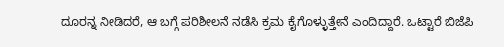ದೂರನ್ನ ನೀಡಿದರೆ, ಆ ಬಗ್ಗೆ ಪರಿಶೀಲನೆ ನಡೆಸಿ ಕ್ರಮ ಕೈಗೊಳ್ಳುತ್ತೇನೆ ಎಂದಿದ್ದಾರೆ. ಒಟ್ಟಾರೆ ಬಿಜೆಪಿ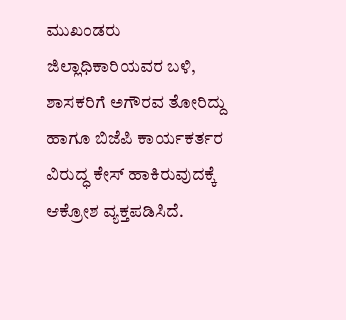ಮುಖಂಡರು ಜಿಲ್ಲಾಧಿಕಾರಿಯವರ ಬಳಿ, ಶಾಸಕರಿಗೆ ಅಗೌರವ ತೋರಿದ್ದು ಹಾಗೂ ಬಿಜೆಪಿ ಕಾರ್ಯಕರ್ತರ ವಿರುದ್ಧ ಕೇಸ್ ಹಾಕಿರುವುದಕ್ಕೆ ಆಕ್ರೋಶ ವ್ಯಕ್ತಪಡಿಸಿದೆ.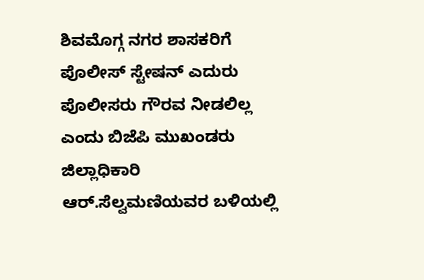ಶಿವಮೊಗ್ಗ ನಗರ ಶಾಸಕರಿಗೆ ಪೊಲೀಸ್ ಸ್ಟೇಷನ್ ಎದುರು ಪೊಲೀಸರು ಗೌರವ ನೀಡಲಿಲ್ಲ ಎಂದು ಬಿಜೆಪಿ ಮುಖಂಡರು ಜಿಲ್ಲಾಧಿಕಾರಿ ಆರ್.ಸೆಲ್ವಮಣಿಯವರ ಬಳಿಯಲ್ಲಿ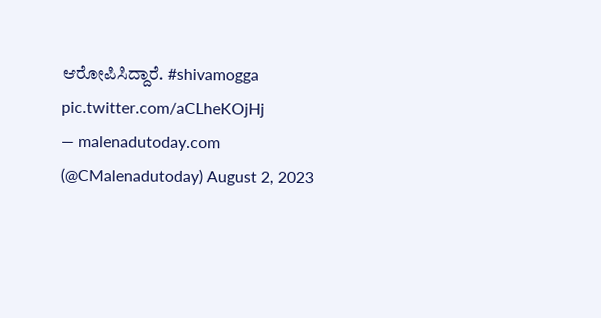ಆರೋಪಿಸಿದ್ದಾರೆ. #shivamogga pic.twitter.com/aCLheKOjHj
— malenadutoday.com (@CMalenadutoday) August 2, 2023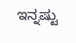ಇನ್ನಷ್ಟು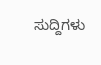ಸುದ್ದಿಗಳು